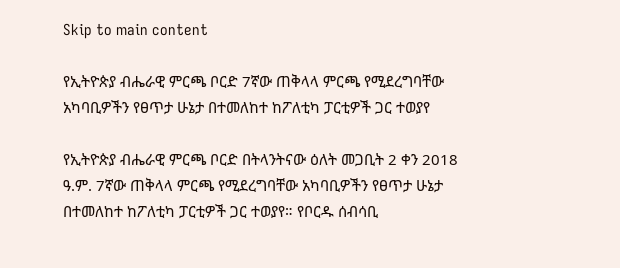Skip to main content

የኢትዮጵያ ብሔራዊ ምርጫ ቦርድ 7ኛው ጠቅላላ ምርጫ የሚደረግባቸው አካባቢዎችን የፀጥታ ሁኔታ በተመለከተ ከፖለቲካ ፓርቲዎች ጋር ተወያየ

የኢትዮጵያ ብሔራዊ ምርጫ ቦርድ በትላንትናው ዕለት መጋቢት 2 ቀን 2018 ዓ.ም. 7ኛው ጠቅላላ ምርጫ የሚደረግባቸው አካባቢዎችን የፀጥታ ሁኔታ በተመለከተ ከፖለቲካ ፓርቲዎች ጋር ተወያየ። የቦርዱ ሰብሳቢ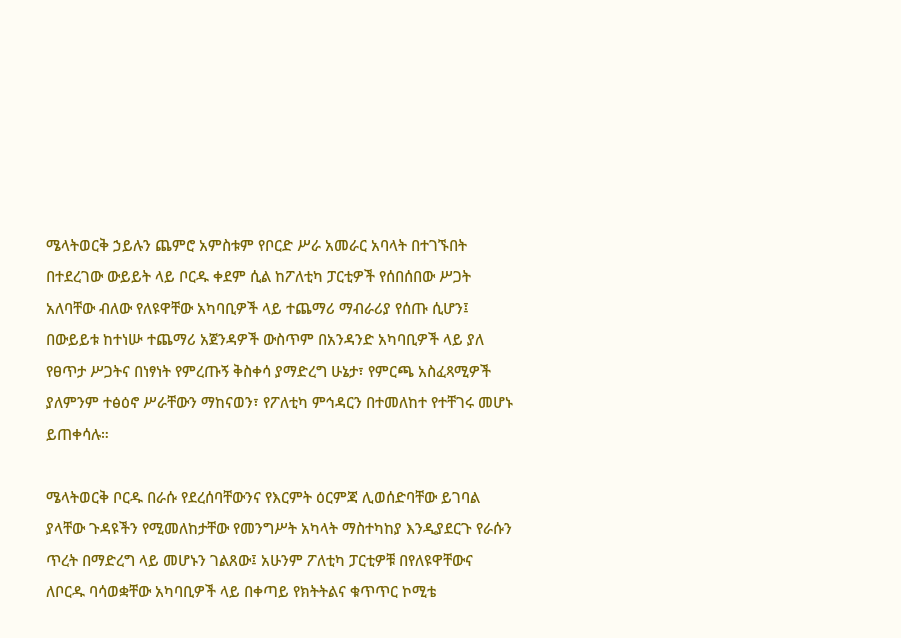ሜላትወርቅ ኃይሉን ጨምሮ አምስቱም የቦርድ ሥራ አመራር አባላት በተገኙበት በተደረገው ውይይት ላይ ቦርዱ ቀደም ሲል ከፖለቲካ ፓርቲዎች የሰበሰበው ሥጋት አለባቸው ብለው የለዩዋቸው አካባቢዎች ላይ ተጨማሪ ማብራሪያ የሰጡ ሲሆን፤ በውይይቱ ከተነሡ ተጨማሪ አጀንዳዎች ውስጥም በአንዳንድ አካባቢዎች ላይ ያለ የፀጥታ ሥጋትና በነፃነት የምረጡኝ ቅስቀሳ ያማድረግ ሁኔታ፣ የምርጫ አስፈጻሚዎች ያለምንም ተፅዕኖ ሥራቸውን ማከናወን፣ የፖለቲካ ምኅዳርን በተመለከተ የተቸገሩ መሆኑ ይጠቀሳሉ።

ሜላትወርቅ ቦርዱ በራሱ የደረሰባቸውንና የእርምት ዕርምጃ ሊወሰድባቸው ይገባል ያላቸው ጉዳዩችን የሚመለከታቸው የመንግሥት አካላት ማስተካከያ እንዲያደርጉ የራሱን ጥረት በማድረግ ላይ መሆኑን ገልጸው፤ አሁንም ፖለቲካ ፓርቲዎቹ በየለዩዋቸውና ለቦርዱ ባሳወቋቸው አካባቢዎች ላይ በቀጣይ የክትትልና ቁጥጥር ኮሚቴ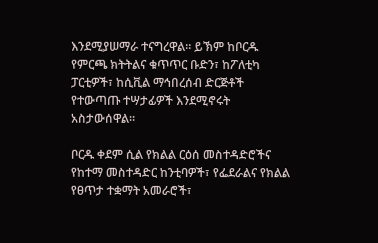እንደሚያሠማራ ተናግረዋል። ይኽም ከቦርዱ የምርጫ ክትትልና ቁጥጥር ቡድን፣ ከፖለቲካ ፓርቲዎች፣ ከሲቪል ማኅበረሰብ ድርጅቶች የተውጣጡ ተሣታፊዎች እንደሚኖሩት አስታውሰዋል።

ቦርዱ ቀደም ሲል የክልል ርዕሰ መስተዳድሮችና የከተማ መስተዳድር ከንቲባዎች፣ የፌደራልና የክልል የፀጥታ ተቋማት አመራሮች፣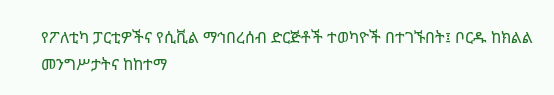የፖለቲካ ፓርቲዎችና የሲቪል ማኅበረሰብ ድርጅቶች ተወካዮች በተገኙበት፤ ቦርዱ ከክልል መንግሥታትና ከከተማ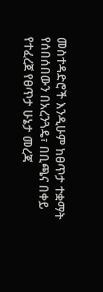መስተዳድሮች እንዲሁም ከፀጥታ ተቋማት የሰበሰበውን በአረንጓዴ፣ በቢጫና በቀይ የተፈረጀ የፀጥታ ሁኔታ መረጃ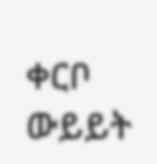ቀርቦ ውይይት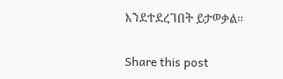እንደተደረገበት ይታወቃል።

Share this post